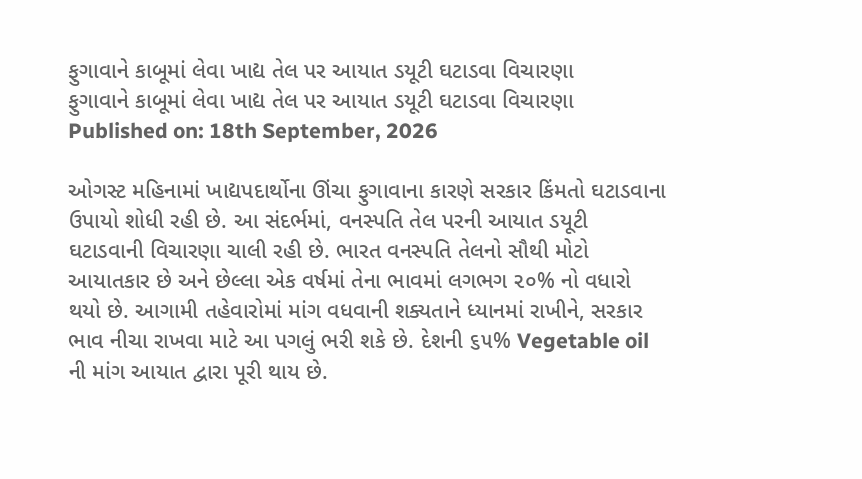ફુગાવાને કાબૂમાં લેવા ખાદ્ય તેલ પર આયાત ડયૂટી ઘટાડવા વિચારણા
ફુગાવાને કાબૂમાં લેવા ખાદ્ય તેલ પર આયાત ડયૂટી ઘટાડવા વિચારણા
Published on: 18th September, 2026

ઓગસ્ટ મહિનામાં ખાદ્યપદાર્થોના ઊંચા ફુગાવાના કારણે સરકાર કિંમતો ઘટાડવાના ઉપાયો શોધી રહી છે. આ સંદર્ભમાં, વનસ્પતિ તેલ પરની આયાત ડયૂટી ઘટાડવાની વિચારણા ચાલી રહી છે. ભારત વનસ્પતિ તેલનો સૌથી મોટો આયાતકાર છે અને છેલ્લા એક વર્ષમાં તેના ભાવમાં લગભગ ૨૦% નો વધારો થયો છે. આગામી તહેવારોમાં માંગ વધવાની શક્યતાને ધ્યાનમાં રાખીને, સરકાર ભાવ નીચા રાખવા માટે આ પગલું ભરી શકે છે. દેશની ૬૫% Vegetable oil ની માંગ આયાત દ્વારા પૂરી થાય છે.